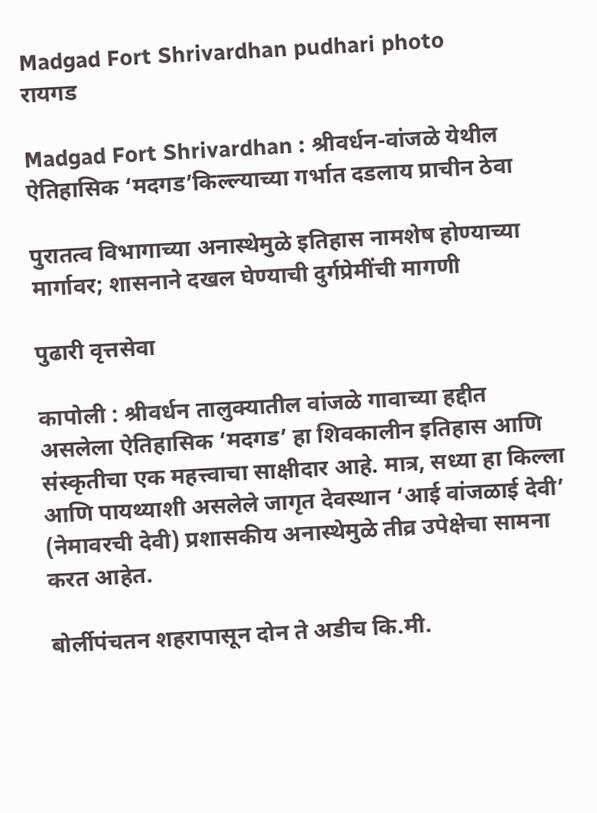Madgad Fort Shrivardhan pudhari photo
रायगड

Madgad Fort Shrivardhan : श्रीवर्धन-वांजळे येथील ऐतिहासिक ‘मदगड’किल्‍ल्याच्या गर्भात दडलाय प्राचीन ठेवा

पुरातत्व विभागाच्या अनास्थेमुळे इतिहास नामशेष होण्याच्या मार्गावर; शासनाने दखल घेण्याची दुर्गप्रेमींची मागणी

पुढारी वृत्तसेवा

कापोली : श्रीवर्धन तालुक्यातील वांजळे गावाच्या हद्दीत असलेला ऐतिहासिक ‘मदगड’ हा शिवकालीन इतिहास आणि संस्कृतीचा एक महत्त्वाचा साक्षीदार आहे. मात्र, सध्या हा किल्ला आणि पायथ्याशी असलेले जागृत देवस्थान ‘आई वांजळाई देवी’ (नेमावरची देवी) प्रशासकीय अनास्थेमुळे तीव्र उपेक्षेचा सामना करत आहेत.

बोर्लीपंचतन शहरापासून दोन ते अडीच कि.मी.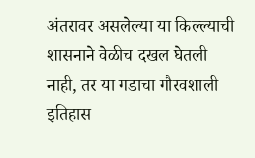अंतरावर असलेल्या या किल्ल्याची शासनाने वेळीच दखल घेतली नाही, तर या गडाचा गौरवशाली इतिहास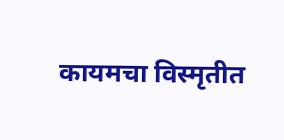कायमचा विस्मृतीत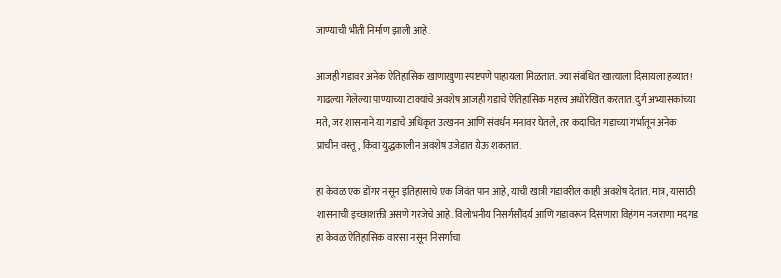जाण्याची भीती निर्माण झाली आहे.

आजही गडावर अनेक ऐतिहासिक खाणाखुणा स्पष्टपणे पाहायला मिळतात. ज्या संबंधित खात्याला दिसायला हव्यात! गाढल्या गेलेल्या पाण्याच्या टाक्यांचे अवशेष आजही गडाचे ऐतिहासिक महत्त्व अधोरेखित करतात. दुर्ग अभ्यासकांच्या मते, जर शासनाने या गडाचे अधिकृत उत्खनन आणि संवर्धन मनावर घेतले, तर कदाचित गडाच्या गर्भातून अनेक प्राचीन वस्तू, किंवा युद्धकालीन अवशेष उजेडात येऊ शकतात.

हा केवळ एक डोंगर नसून इतिहासाचे एक जिवंत पान आहे, याची खात्री गडावरील काही अवशेष देतात. मात्र, यासाठी शासनाची इच्छाशक्ती असणे गरजेचे आहे. विलोभनीय निसर्गसौंदर्य आणि गडावरून दिसणारा विहंगम नजराणा मदगड हा केवळ ऐतिहासिक वारसा नसून निसर्गाचा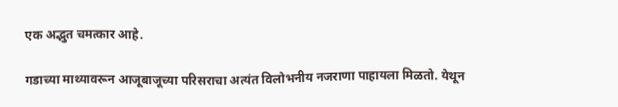एक अद्भुत चमत्कार आहे.

गडाच्या माथ्यावरून आजूबाजूच्या परिसराचा अत्यंत विलोभनीय नजराणा पाहायला मिळतो. येथून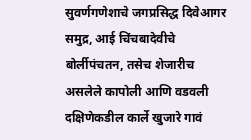सुवर्णगणेशाचे जगप्रसिद्ध दिवेआगर समुद्र, आई चिंचबादेवीचे बोर्लीपंचतन, तसेच शेजारीच असलेले कापोली आणि वडवली दक्षिणेकडील कार्ले खुजारे गावं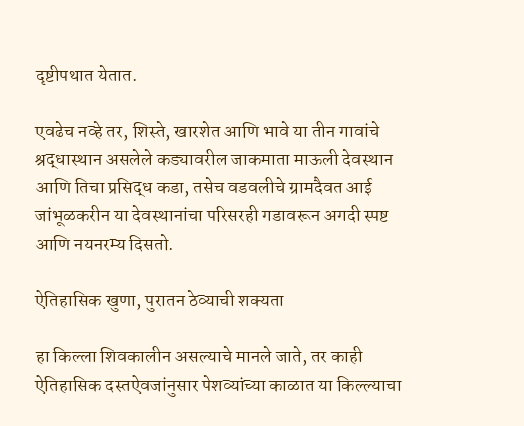दृष्टीपथात येतात.

एवढेच नव्हे तर, शिस्ते, खारशेत आणि भावे या तीन गावांचे श्रद्धास्थान असलेले कड्यावरील जाकमाता माऊली देवस्थान आणि तिचा प्रसिद्ध कडा, तसेच वडवलीचे ग्रामदैवत आई जांभूळकरीन या देवस्थानांचा परिसरही गडावरून अगदी स्पष्ट आणि नयनरम्य दिसतो.

ऐतिहासिक खुणा, पुरातन ठेव्याची शक्यता

हा किल्ला शिवकालीन असल्याचे मानले जाते, तर काही ऐतिहासिक दस्तऐवजांनुसार पेशव्यांच्या काळात या किल्ल्याचा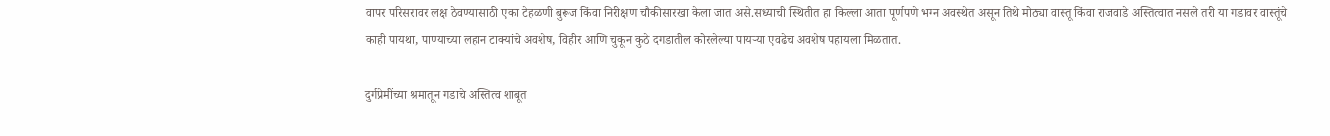वापर परिसरावर लक्ष ठेवण्यासाठी एका टेहळणी बुरूज किंवा निरीक्षण चौकीसारखा केला जात असे.सध्याची स्थितीत हा किल्ला आता पूर्णपणे भग्न अवस्थेत असून तिथे मोठ्या वास्तू किंवा राजवाडे अस्तित्वात नसले तरी या गडावर वास्तूंचे काही पायथा, पाण्याच्या लहान टाक्यांचे अवशेष, विहीर आणि चुकून कुठे दगडातील कोरलेल्या पायऱ्या एवढेच अवशेष पहायला मिळतात.

दुर्गप्रेमींच्या श्रमातून गडाचे अस्तित्व शाबूत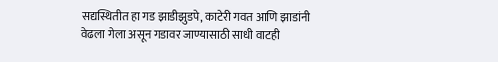सद्यस्थितीत हा गड झाडीझुडपे, काटेरी गवत आणि झाडांनी वेढला गेला असून गडावर जाण्यासाठी साधी वाटही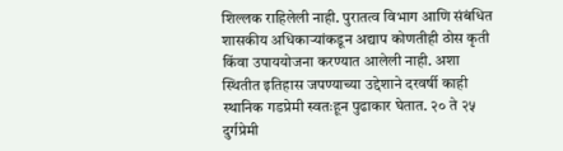शिल्लक राहिलेली नाही. पुरातत्व विभाग आणि संबंधित शासकीय अधिकाऱ्यांकडून अद्याप कोणतीही ठोस कृती किंवा उपाययोजना करण्यात आलेली नाही. अशा स्थितीत इतिहास जपण्याच्या उद्देशाने दरवर्षी काही स्थानिक गडप्रेमी स्वतःहून पुढाकार घेतात. २० ते २५ दुर्गप्रेमी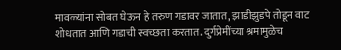मावळ्यांना सोबत घेऊन हे तरुण गडावर जातात, झाडीझुडपे तोडून वाट शोधतात आणि गडाची स्वच्छता करतात. दुर्गप्रेमींच्या श्रमामुळेच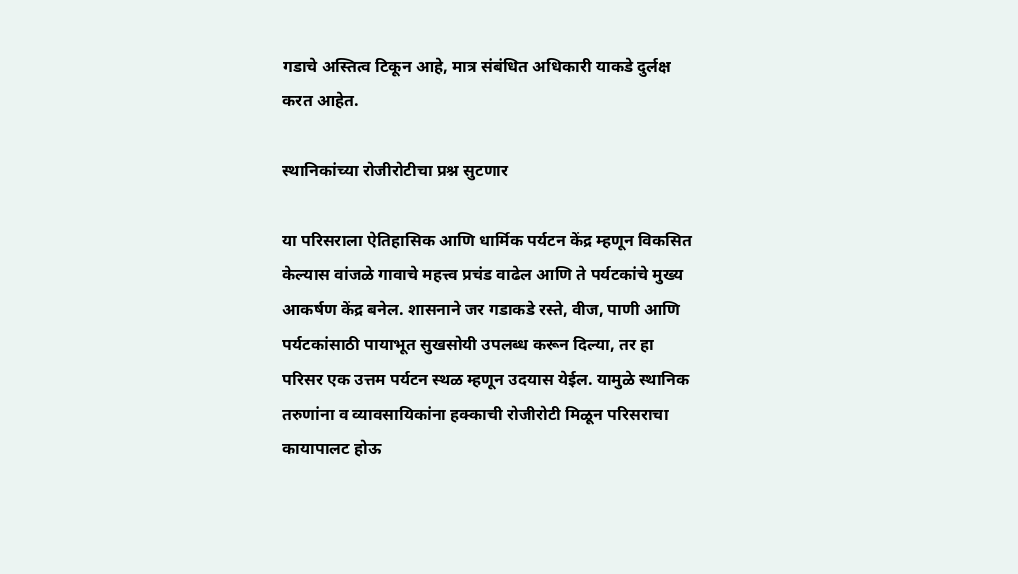गडाचे अस्तित्व टिकून आहे, मात्र संबंधित अधिकारी याकडे दुर्लक्ष करत आहेत.

स्थानिकांच्या रोजीरोटीचा प्रश्न सुटणार

या परिसराला ऐतिहासिक आणि धार्मिक पर्यटन केंद्र म्हणून विकसित केल्यास वांजळे गावाचे महत्त्व प्रचंड वाढेल आणि ते पर्यटकांचे मुख्य आकर्षण केंद्र बनेल. शासनाने जर गडाकडे रस्ते, वीज, पाणी आणि पर्यटकांसाठी पायाभूत सुखसोयी उपलब्ध करून दिल्या, तर हा परिसर एक उत्तम पर्यटन स्थळ म्हणून उदयास येईल. यामुळे स्थानिक तरुणांना व व्यावसायिकांना हक्काची रोजीरोटी मिळून परिसराचा कायापालट होऊ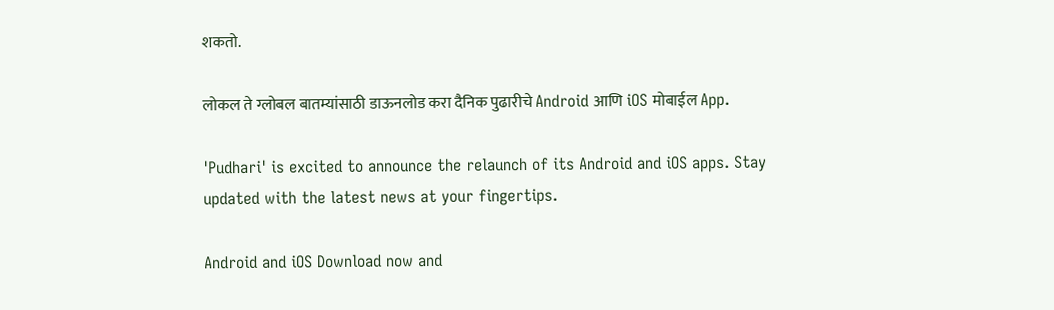शकतो.

लोकल ते ग्लोबल बातम्यांसाठी डाऊनलोड करा दैनिक पुढारीचे Android आणि iOS मोबाईल App.

'Pudhari' is excited to announce the relaunch of its Android and iOS apps. Stay updated with the latest news at your fingertips.

Android and iOS Download now and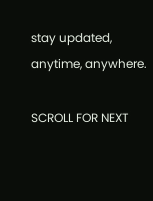stay updated, anytime, anywhere.

SCROLL FOR NEXT